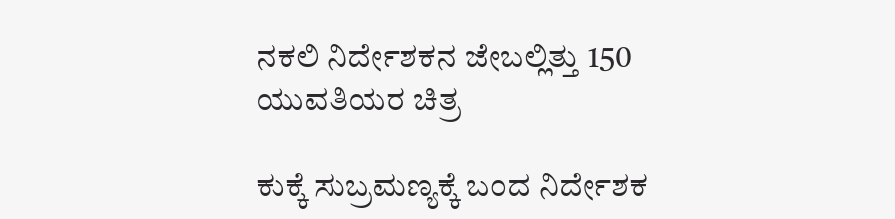ನಕಲಿ ನಿರ್ದೇಶಕನ ಜೇಬಲ್ಲಿತ್ತು 150 ಯುವತಿಯರ ಚಿತ್ರ

ಕುಕ್ಕೆ ಸುಬ್ರಮಣ್ಯಕ್ಕೆ ಬಂದ ನಿರ್ದೇಶಕ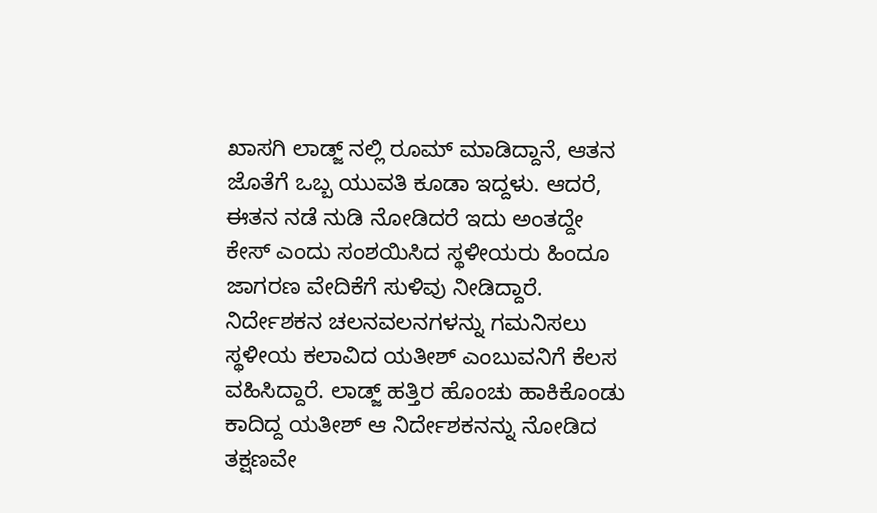ಖಾಸಗಿ ಲಾಡ್ಜ್ ನಲ್ಲಿ ರೂಮ್ ಮಾಡಿದ್ದಾನೆ, ಆತನ ಜೊತೆಗೆ ಒಬ್ಬ ಯುವತಿ ಕೂಡಾ ಇದ್ದಳು. ಆದರೆ, ಈತನ ನಡೆ ನುಡಿ ನೋಡಿದರೆ ಇದು ಅಂತದ್ದೇ ಕೇಸ್ ಎಂದು ಸಂಶಯಿಸಿದ ಸ್ಥಳೀಯರು ಹಿಂದೂ ಜಾಗರಣ ವೇದಿಕೆಗೆ ಸುಳಿವು ನೀಡಿದ್ದಾರೆ.
ನಿರ್ದೇಶಕನ ಚಲನವಲನಗಳನ್ನು ಗಮನಿಸಲು ಸ್ಥಳೀಯ ಕಲಾವಿದ ಯತೀಶ್ ಎಂಬುವನಿಗೆ ಕೆಲಸ ವಹಿಸಿದ್ದಾರೆ. ಲಾಡ್ಜ್ ಹತ್ತಿರ ಹೊಂಚು ಹಾಕಿಕೊಂಡು ಕಾದಿದ್ದ ಯತೀಶ್ ಆ ನಿರ್ದೇಶಕನನ್ನು ನೋಡಿದ ತಕ್ಷಣವೇ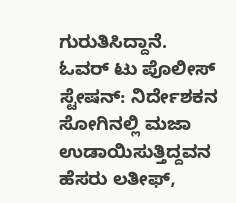ಗುರುತಿಸಿದ್ದಾನೆ.
ಓವರ್ ಟು ಪೊಲೀಸ್ ಸ್ಟೇಷನ್: ನಿರ್ದೇಶಕನ ಸೋಗಿನಲ್ಲಿ ಮಜಾ ಉಡಾಯಿಸುತ್ತಿದ್ದವನ ಹೆಸರು ಲತೀಫ್,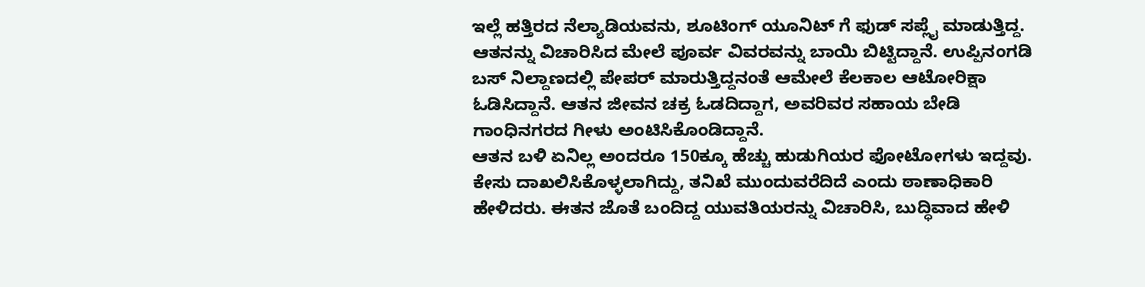ಇಲ್ಲೆ ಹತ್ತಿರದ ನೆಲ್ಯಾಡಿಯವನು, ಶೂಟಿಂಗ್ ಯೂನಿಟ್ ಗೆ ಫುಡ್ ಸಪ್ಲೈ ಮಾಡುತ್ತಿದ್ದ.
ಆತನನ್ನು ವಿಚಾರಿಸಿದ ಮೇಲೆ ಪೂರ್ವ ವಿವರವನ್ನು ಬಾಯಿ ಬಿಟ್ಟಿದ್ದಾನೆ. ಉಪ್ಪಿನಂಗಡಿ ಬಸ್ ನಿಲ್ದಾಣದಲ್ಲಿ ಪೇಪರ್ ಮಾರುತ್ತಿದ್ದನಂತೆ ಆಮೇಲೆ ಕೆಲಕಾಲ ಆಟೋರಿಕ್ಷಾ ಓಡಿಸಿದ್ದಾನೆ. ಆತನ ಜೀವನ ಚಕ್ರ ಓಡದಿದ್ದಾಗ, ಅವರಿವರ ಸಹಾಯ ಬೇಡಿ ಗಾಂಧಿನಗರದ ಗೀಳು ಅಂಟಿಸಿಕೊಂಡಿದ್ದಾನೆ.
ಆತನ ಬಳಿ ಏನಿಲ್ಲ ಅಂದರೂ 150ಕ್ಕೂ ಹೆಚ್ಚು ಹುಡುಗಿಯರ ಫೋಟೋಗಳು ಇದ್ದವು. ಕೇಸು ದಾಖಲಿಸಿಕೊಳ್ಳಲಾಗಿದ್ದು, ತನಿಖೆ ಮುಂದುವರೆದಿದೆ ಎಂದು ಠಾಣಾಧಿಕಾರಿ ಹೇಳಿದರು. ಈತನ ಜೊತೆ ಬಂದಿದ್ದ ಯುವತಿಯರನ್ನು ವಿಚಾರಿಸಿ, ಬುದ್ಧಿವಾದ ಹೇಳಿ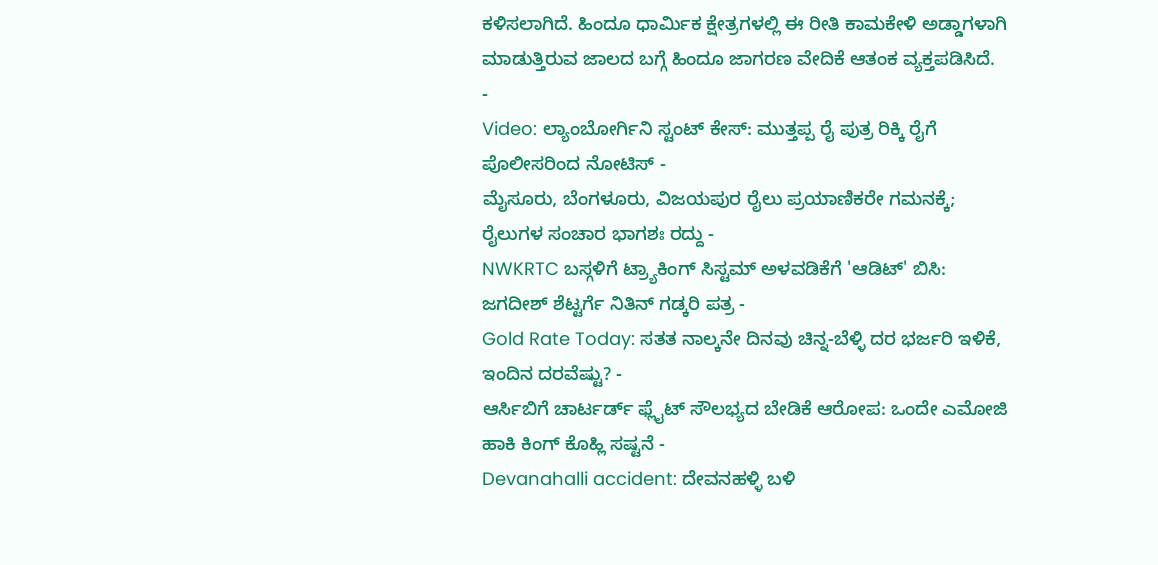ಕಳಿಸಲಾಗಿದೆ. ಹಿಂದೂ ಧಾರ್ಮಿಕ ಕ್ಷೇತ್ರಗಳಲ್ಲಿ ಈ ರೀತಿ ಕಾಮಕೇಳಿ ಅಡ್ಡಾಗಳಾಗಿ ಮಾಡುತ್ತಿರುವ ಜಾಲದ ಬಗ್ಗೆ ಹಿಂದೂ ಜಾಗರಣ ವೇದಿಕೆ ಆತಂಕ ವ್ಯಕ್ತಪಡಿಸಿದೆ.
-
Video: ಲ್ಯಾಂಬೋರ್ಗಿನಿ ಸ್ಟಂಟ್ ಕೇಸ್: ಮುತ್ತಪ್ಪ ರೈ ಪುತ್ರ ರಿಕ್ಕಿ ರೈಗೆ ಪೊಲೀಸರಿಂದ ನೋಟಿಸ್ -
ಮೈಸೂರು, ಬೆಂಗಳೂರು, ವಿಜಯಪುರ ರೈಲು ಪ್ರಯಾಣಿಕರೇ ಗಮನಕ್ಕೆ; ರೈಲುಗಳ ಸಂಚಾರ ಭಾಗಶಃ ರದ್ದು -
NWKRTC ಬಸ್ಗಳಿಗೆ ಟ್ರ್ಯಾಕಿಂಗ್ ಸಿಸ್ಟಮ್ ಅಳವಡಿಕೆಗೆ 'ಆಡಿಟ್' ಬಿಸಿ: ಜಗದೀಶ್ ಶೆಟ್ಟರ್ಗೆ ನಿತಿನ್ ಗಡ್ಕರಿ ಪತ್ರ -
Gold Rate Today: ಸತತ ನಾಲ್ಕನೇ ದಿನವು ಚಿನ್ನ-ಬೆಳ್ಳಿ ದರ ಭರ್ಜರಿ ಇಳಿಕೆ, ಇಂದಿನ ದರವೆಷ್ಟು? -
ಆರ್ಸಿಬಿಗೆ ಚಾರ್ಟರ್ಡ್ ಫ್ಲೈಟ್ ಸೌಲಭ್ಯದ ಬೇಡಿಕೆ ಆರೋಪ: ಒಂದೇ ಎಮೋಜಿ ಹಾಕಿ ಕಿಂಗ್ ಕೊಹ್ಲಿ ಸಷ್ಟನೆ -
Devanahalli accident: ದೇವನಹಳ್ಳಿ ಬಳಿ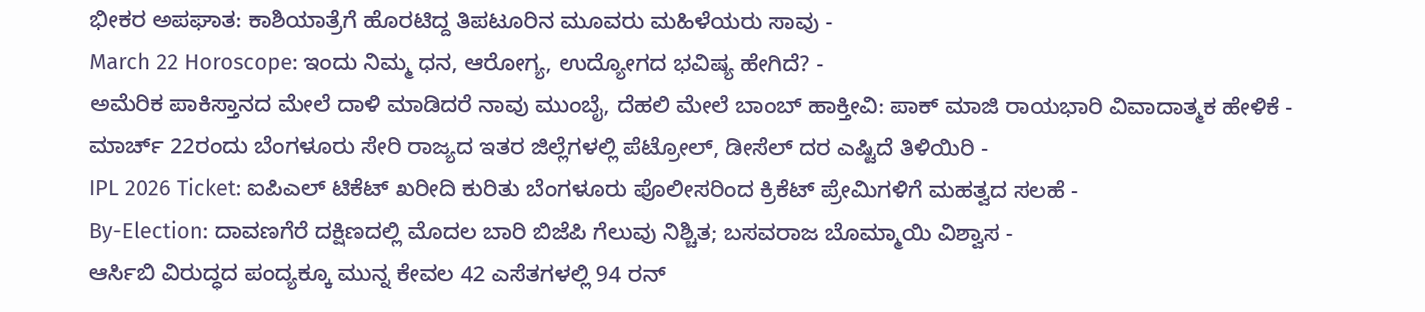ಭೀಕರ ಅಪಘಾತ: ಕಾಶಿಯಾತ್ರೆಗೆ ಹೊರಟಿದ್ದ ತಿಪಟೂರಿನ ಮೂವರು ಮಹಿಳೆಯರು ಸಾವು -
March 22 Horoscope: ಇಂದು ನಿಮ್ಮ ಧನ, ಆರೋಗ್ಯ, ಉದ್ಯೋಗದ ಭವಿಷ್ಯ ಹೇಗಿದೆ? -
ಅಮೆರಿಕ ಪಾಕಿಸ್ತಾನದ ಮೇಲೆ ದಾಳಿ ಮಾಡಿದರೆ ನಾವು ಮುಂಬೈ, ದೆಹಲಿ ಮೇಲೆ ಬಾಂಬ್ ಹಾಕ್ತೀವಿ: ಪಾಕ್ ಮಾಜಿ ರಾಯಭಾರಿ ವಿವಾದಾತ್ಮಕ ಹೇಳಿಕೆ -
ಮಾರ್ಚ್ 22ರಂದು ಬೆಂಗಳೂರು ಸೇರಿ ರಾಜ್ಯದ ಇತರ ಜಿಲ್ಲೆಗಳಲ್ಲಿ ಪೆಟ್ರೋಲ್, ಡೀಸೆಲ್ ದರ ಎಷ್ಟಿದೆ ತಿಳಿಯಿರಿ -
IPL 2026 Ticket: ಐಪಿಎಲ್ ಟಿಕೆಟ್ ಖರೀದಿ ಕುರಿತು ಬೆಂಗಳೂರು ಪೊಲೀಸರಿಂದ ಕ್ರಿಕೆಟ್ ಪ್ರೇಮಿಗಳಿಗೆ ಮಹತ್ವದ ಸಲಹೆ -
By-Election: ದಾವಣಗೆರೆ ದಕ್ಷಿಣದಲ್ಲಿ ಮೊದಲ ಬಾರಿ ಬಿಜೆಪಿ ಗೆಲುವು ನಿಶ್ಚಿತ; ಬಸವರಾಜ ಬೊಮ್ಮಾಯಿ ವಿಶ್ವಾಸ -
ಆರ್ಸಿಬಿ ವಿರುದ್ಧದ ಪಂದ್ಯಕ್ಕೂ ಮುನ್ನ ಕೇವಲ 42 ಎಸೆತಗಳಲ್ಲಿ 94 ರನ್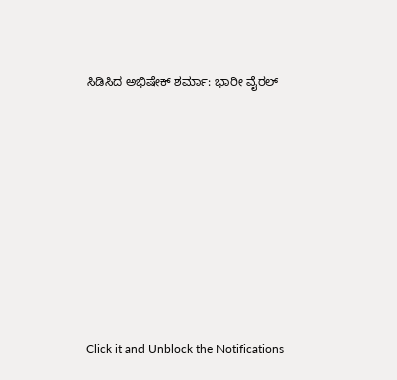ಸಿಡಿಸಿದ ಅಭಿಷೇಕ್ ಶರ್ಮಾ: ಭಾರೀ ವೈರಲ್












Click it and Unblock the Notifications